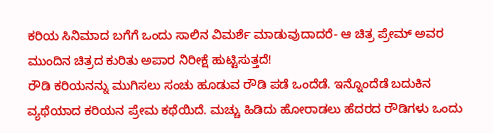ಕರಿಯ ಸಿನಿಮಾದ ಬಗೆಗೆ ಒಂದು ಸಾಲಿನ ವಿಮರ್ಶೆ ಮಾಡುವುದಾದರೆ- ಆ ಚಿತ್ರ ಪ್ರೇಮ್ ಅವರ ಮುಂದಿನ ಚಿತ್ರದ ಕುರಿತು ಅಪಾರ ನಿರೀಕ್ಷೆ ಹುಟ್ಟಿಸುತ್ತದೆ!
ರೌಡಿ ಕರಿಯನನ್ನು ಮುಗಿಸಲು ಸಂಚು ಹೂಡುವ ರೌಡಿ ಪಡೆ ಒಂದೆಡೆ. ಇನ್ನೊಂದೆಡೆ ಬದುಕಿನ ವ್ಯಥೆಯಾದ ಕರಿಯನ ಪ್ರೇಮ ಕಥೆಯಿದೆ. ಮಚ್ಚು ಹಿಡಿದು ಹೋರಾಡಲು ಹೆದರದ ರೌಡಿಗಳು ಒಂದು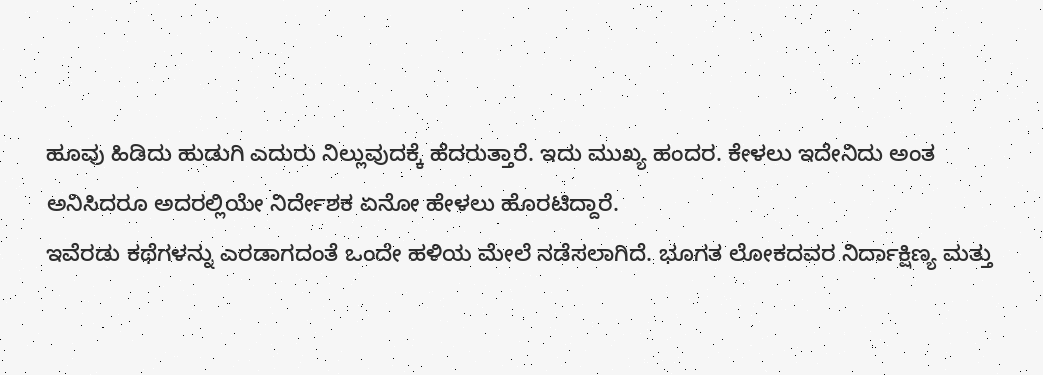ಹೂವು ಹಿಡಿದು ಹುಡುಗಿ ಎದುರು ನಿಲ್ಲುವುದಕ್ಕೆ ಹೆದರುತ್ತಾರೆ. ಇದು ಮುಖ್ಯ ಹಂದರ. ಕೇಳಲು ಇದೇನಿದು ಅಂತ ಅನಿಸಿದರೂ ಅದರಲ್ಲಿಯೇ ನಿರ್ದೇಶಕ ಏನೋ ಹೇಳಲು ಹೊರಟಿದ್ದಾರೆ.
ಇವೆರಡು ಕಥೆಗಳನ್ನು ಎರಡಾಗದಂತೆ ಒಂದೇ ಹಳಿಯ ಮೇಲೆ ನಡೆಸಲಾಗಿದೆ. ಭೂಗತ ಲೋಕದವರ ನಿರ್ದಾಕ್ಷಿಣ್ಯ ಮತ್ತು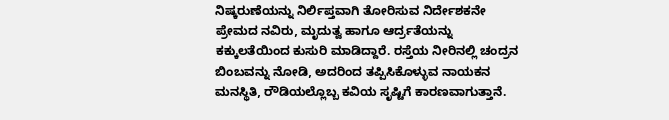ನಿಷ್ಕರುಣೆಯನ್ನು ನಿರ್ಲಿಪ್ತವಾಗಿ ತೋರಿಸುವ ನಿರ್ದೇಶಕನೇ ಪ್ರೇಮದ ನವಿರು, ಮೃದುತ್ವ ಹಾಗೂ ಆರ್ದ್ರತೆಯನ್ನು ಕಕ್ಕುಲತೆಯಿಂದ ಕುಸುರಿ ಮಾಡಿದ್ದಾರೆ. ರಸ್ತೆಯ ನೀರಿನಲ್ಲಿ ಚಂದ್ರನ ಬಿಂಬವನ್ನು ನೋಡಿ, ಅದರಿಂದ ತಪ್ಪಿಸಿಕೊಳ್ಳುವ ನಾಯಕನ ಮನಸ್ಥಿತಿ, ರೌಡಿಯಲ್ಲೊಬ್ಬ ಕವಿಯ ಸೃಷ್ಟಿಗೆ ಕಾರಣವಾಗುತ್ತಾನೆ.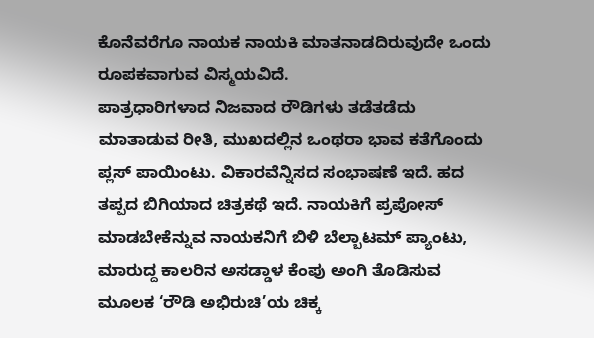ಕೊನೆವರೆಗೂ ನಾಯಕ ನಾಯಕಿ ಮಾತನಾಡದಿರುವುದೇ ಒಂದು ರೂಪಕವಾಗುವ ವಿಸ್ಮಯವಿದೆ.
ಪಾತ್ರಧಾರಿಗಳಾದ ನಿಜವಾದ ರೌಡಿಗಳು ತಡೆತಡೆದು ಮಾತಾಡುವ ರೀತಿ, ಮುಖದಲ್ಲಿನ ಒಂಥರಾ ಭಾವ ಕತೆಗೊಂದು ಪ್ಲಸ್ ಪಾಯಿಂಟು. ವಿಕಾರವೆನ್ನಿಸದ ಸಂಭಾಷಣೆ ಇದೆ. ಹದ ತಪ್ಪದ ಬಿಗಿಯಾದ ಚಿತ್ರಕಥೆ ಇದೆ. ನಾಯಕಿಗೆ ಪ್ರಪೋಸ್ ಮಾಡಬೇಕೆನ್ನುವ ನಾಯಕನಿಗೆ ಬಿಳಿ ಬೆಲ್ಬಾಟಮ್ ಪ್ಯಾಂಟು, ಮಾರುದ್ದ ಕಾಲರಿನ ಅಸಡ್ಡಾಳ ಕೆಂಪು ಅಂಗಿ ತೊಡಿಸುವ ಮೂಲಕ ‘ರೌಡಿ ಅಭಿರುಚಿ’ಯ ಚಿಕ್ಕ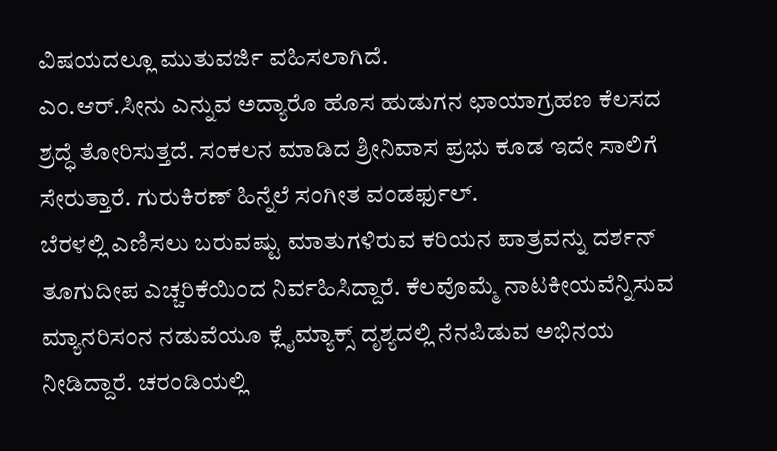ವಿಷಯದಲ್ಲೂ ಮುತುವರ್ಜಿ ವಹಿಸಲಾಗಿದೆ.
ಎಂ.ಆರ್.ಸೀನು ಎನ್ನುವ ಅದ್ಯಾರೊ ಹೊಸ ಹುಡುಗನ ಛಾಯಾಗ್ರಹಣ ಕೆಲಸದ ಶ್ರದ್ಧೆ ತೋರಿಸುತ್ತದೆ. ಸಂಕಲನ ಮಾಡಿದ ಶ್ರೀನಿವಾಸ ಪ್ರಭು ಕೂಡ ಇದೇ ಸಾಲಿಗೆ ಸೇರುತ್ತಾರೆ. ಗುರುಕಿರಣ್ ಹಿನ್ನೆಲೆ ಸಂಗೀತ ವಂಡರ್ಫುಲ್.
ಬೆರಳಲ್ಲಿ ಎಣಿಸಲು ಬರುವಷ್ಟು ಮಾತುಗಳಿರುವ ಕರಿಯನ ಪಾತ್ರವನ್ನು ದರ್ಶನ್ ತೂಗುದೀಪ ಎಚ್ಚರಿಕೆಯಿಂದ ನಿರ್ವಹಿಸಿದ್ದಾರೆ. ಕೆಲವೊಮ್ಮೆ ನಾಟಕೀಯವೆನ್ನಿಸುವ ಮ್ಯಾನರಿಸಂನ ನಡುವೆಯೂ ಕ್ಲೈಮ್ಯಾಕ್ಸ್ ದೃಶ್ಯದಲ್ಲಿ ನೆನಪಿಡುವ ಅಭಿನಯ ನೀಡಿದ್ದಾರೆ. ಚರಂಡಿಯಲ್ಲಿ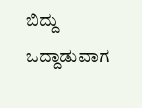ಬಿದ್ದು ಒದ್ದಾಡುವಾಗ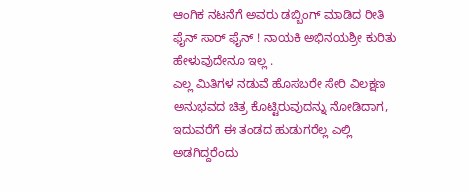ಆಂಗಿಕ ನಟನೆಗೆ ಅವರು ಡಬ್ಬಿಂಗ್ ಮಾಡಿದ ರೀತಿ ಫೈನ್ ಸಾರ್ ಫೈನ್ ! ನಾಯಕಿ ಅಭಿನಯಶ್ರೀ ಕುರಿತು ಹೇಳುವುದೇನೂ ಇಲ್ಲ .
ಎಲ್ಲ ಮಿತಿಗಳ ನಡುವೆ ಹೊಸಬರೇ ಸೇರಿ ವಿಲಕ್ಷಣ ಅನುಭವದ ಚಿತ್ರ ಕೊಟ್ಟಿರುವುದನ್ನು ನೋಡಿದಾಗ, ಇದುವರೆಗೆ ಈ ತಂಡದ ಹುಡುಗರೆಲ್ಲ ಎಲ್ಲಿ ಅಡಗಿದ್ದರೆಂದು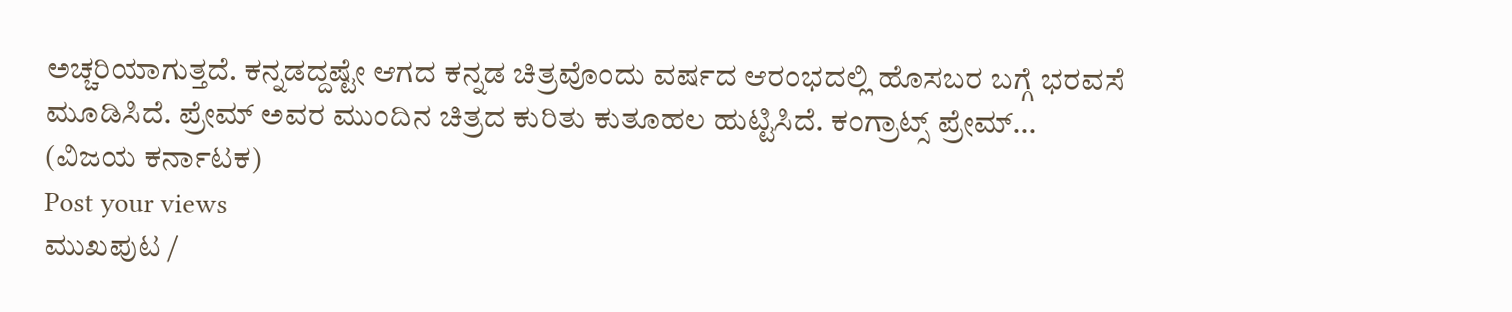ಅಚ್ಚರಿಯಾಗುತ್ತದೆ. ಕನ್ನಡದ್ದಷ್ಟೇ ಆಗದ ಕನ್ನಡ ಚಿತ್ರವೊಂದು ವರ್ಷದ ಆರಂಭದಲ್ಲಿ ಹೊಸಬರ ಬಗ್ಗೆ ಭರವಸೆ ಮೂಡಿಸಿದೆ. ಪ್ರೇಮ್ ಅವರ ಮುಂದಿನ ಚಿತ್ರದ ಕುರಿತು ಕುತೂಹಲ ಹುಟ್ಟಿಸಿದೆ. ಕಂಗ್ರಾಟ್ಸ್ ಪ್ರೇಮ್...
(ವಿಜಯ ಕರ್ನಾಟಕ)
Post your views
ಮುಖಪುಟ /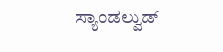ಸ್ಯಾಂಡಲ್ವುಡ್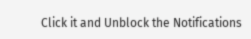Click it and Unblock the Notifications